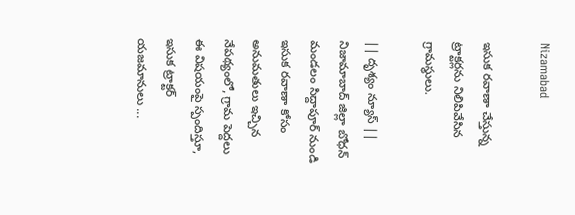Nizamabad

ఇసుక రవాణా చేస్తున్న ట్రాక్టర్లను నిలిపివేసిన గ్రామస్థులు.

|| దృశ్యం న్యూస్ || నిజామాబాద్ జిల్లా బోధన్ మండలం సిద్దాపూర్ నుండి ఇసుక రవాణా కోసం అనుమతులు ఇచ్చిన నేపథ్యంలో, గ్రామ పెద్దలు ఈ విషయంపై స్పందిస్తూ, ఇసుక ట్రాక్టర్ యజమానులు ...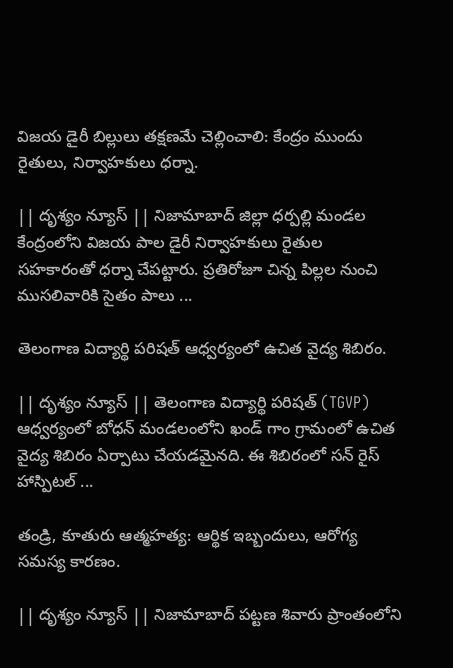విజయ డైరీ బిల్లులు తక్షణమే చెల్లించాలి: కేంద్రం ముందు రైతులు, నిర్వాహకులు ధర్నా.

|| దృశ్యం న్యూస్ || నిజామాబాద్ జిల్లా ధర్పల్లి మండల కేంద్రంలోని విజయ పాల డైరీ నిర్వాహకులు రైతుల సహకారంతో ధర్నా చేపట్టారు. ప్రతిరోజూ చిన్న పిల్లల నుంచి ముసలివారికి సైతం పాలు ...

తెలంగాణ విద్యార్థి పరిషత్ ఆధ్వర్యంలో ఉచిత వైద్య శిబిరం.

|| దృశ్యం న్యూస్ || తెలంగాణ విద్యార్థి పరిషత్ (TGVP) ఆధ్వర్యంలో బోధన్ మండలంలోని ఖండ్ గాం గ్రామంలో ఉచిత వైద్య శిబిరం ఏర్పాటు చేయడమైనది. ఈ శిబిరంలో సన్ రైస్ హాస్పిటల్ ...

తండ్రి, కూతురు ఆత్మహత్య: ఆర్థిక ఇబ్బందులు, ఆరోగ్య సమస్య కారణం.

|| దృశ్యం న్యూస్ || నిజామాబాద్ పట్టణ శివారు ప్రాంతంలోని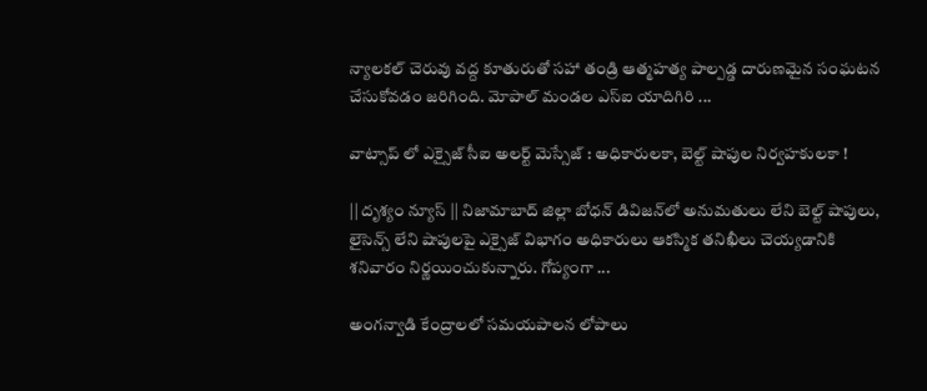న్యాలకల్ చెరువు వద్ద కూతురుతో సహా తండ్రి ఆత్మహత్య పాల్పడ్డ దారుణమైన సంఘటన చేసుకోవడం జరిగింది. మోపాల్ మండల ఎస్ఐ యాదిగిరి ...

వాట్సాప్ లో ఎక్సైజ్ సీఐ అలర్ట్ మెస్సేజ్ : అధికారులకా, బెల్ట్ షాపుల నిర్వహకులకా !

|| దృశ్యం న్యూస్ || నిజామాబాద్ జిల్లా బోధన్ డివిజన్‌లో అనుమతులు లేని బెల్ట్ షాపులు, లైసెన్స్ లేని షాపులపై ఎక్సైజ్ విభాగం అధికారులు ఆకస్మిక తనిఖీలు చెయ్యడానికి శనివారం నిర్ణయించుకున్నారు. గోప్యంగా ...

అంగన్వాడి కేంద్రాలలో సమయపాలన లోపాలు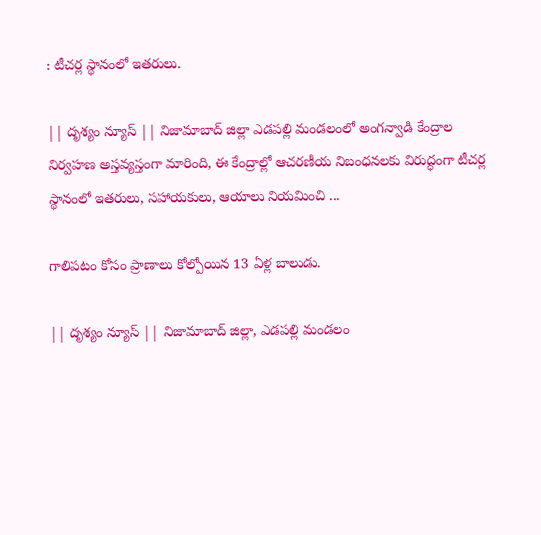: టీచర్ల స్థానంలో ఇతరులు.

|| దృశ్యం న్యూస్ || నిజామాబాద్ జిల్లా ఎడపల్లి మండలంలో అంగన్వాడి కేంద్రాల నిర్వహణ అస్తవ్యస్తంగా మారింది, ఈ కేంద్రాల్లో ఆచరణీయ నిబంధనలకు విరుద్ధంగా టీచర్ల స్థానంలో ఇతరులు, సహాయకులు, ఆయాలు నియమించి ...

గాలిపటం కోసం ప్రాణాలు కోల్పోయిన 13 ఏళ్ల బాలుడు.

|| దృశ్యం న్యూస్ || నిజామాబాద్ జిల్లా, ఎడపల్లి మండలం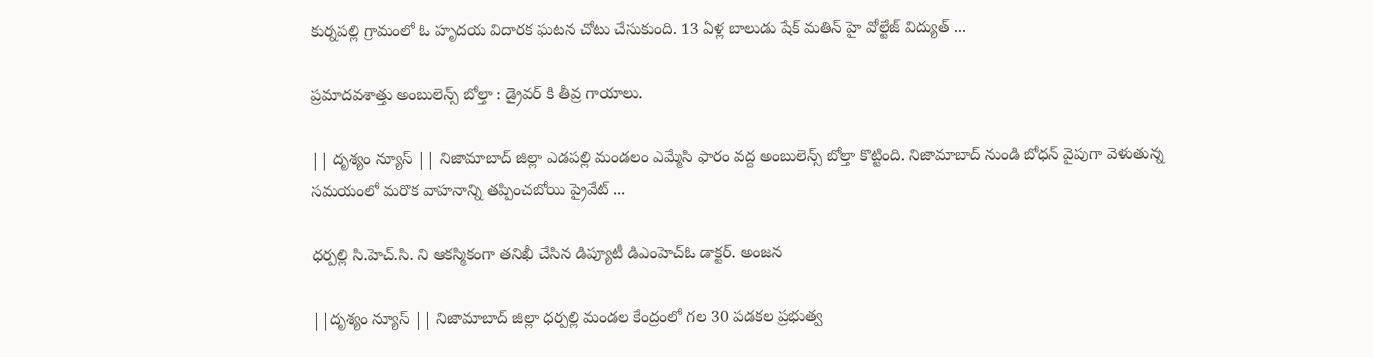కుర్నపల్లి గ్రామంలో ఓ హృదయ విదారక ఘటన చోటు చేసుకుంది. 13 ఏళ్ల బాలుడు షేక్ మతిన్ హై వోల్టేజ్ విద్యుత్ ...

ప్రమాదవశాత్తు అంబులెన్స్ బోల్తా : డ్రైవర్ కి తీవ్ర గాయాలు.

|| దృశ్యం న్యూస్ || నిజామాబాద్ జిల్లా ఎడపల్లి మండలం ఎమ్మేసి ఫారం వద్ద అంబులెన్స్ బోల్తా కొట్టింది. నిజామాబాద్ నుండి బోధన్ వైపుగా వెళుతున్న సమయంలో మరొక వాహనాన్ని తప్పించబోయి ప్రైవేట్ ...

ధర్పల్లి సి.హెచ్.సి. ని ఆకస్మికంగా తనిఖీ చేసిన డిప్యూటీ డిఎంహెచ్ఓ డాక్టర్. అంజన

||దృశ్యం న్యూస్ || నిజామాబాద్ జిల్లా ధర్పల్లి మండల కేంద్రంలో గల 30 పడకల ప్రభుత్వ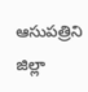ఆసుపత్రిని జిల్లా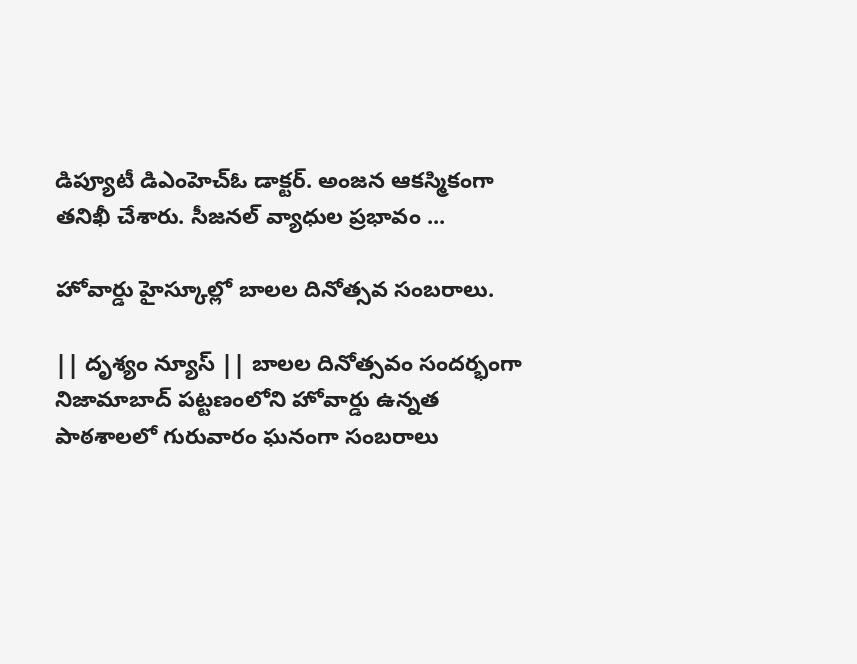డిప్యూటీ డిఎంహెచ్ఓ డాక్టర్. అంజన ఆకస్మికంగా తనిఖీ చేశారు. సీజనల్ వ్యాధుల ప్రభావం ...

హోవార్డు హైస్కూల్లో బాలల దినోత్సవ సంబరాలు.

|| దృశ్యం న్యూస్ || బాలల దినోత్సవం సందర్భంగా నిజామాబాద్ పట్టణంలోని హోవార్డు ఉన్నత పాఠశాలలో గురువారం ఘనంగా సంబరాలు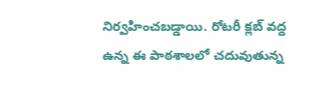నిర్వహించబడ్డాయి. రోటరీ క్లబ్ వద్ద ఉన్న ఈ పాఠశాలలో చదువుతున్న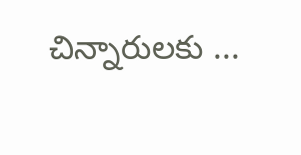చిన్నారులకు ...